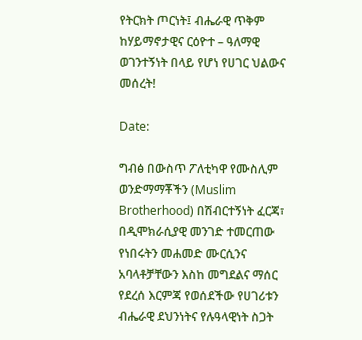የትርክት ጦርነት፤ ብሔራዊ ጥቅም ከሃይማኖታዊና ርዕዮተ – ዓለማዊ ወገንተኝነት በላይ የሆነ የሀገር ህልውና መሰረት!

Date:

ግብፅ በውስጥ ፖለቲካዋ የሙስሊም ወንድማማቾችን (Muslim Brotherhood) በሽብርተኝነት ፈርጃ፣ በዲሞክራሲያዊ መንገድ ተመርጠው የነበሩትን መሐመድ ሙርሲንና አባላቶቻቸውን እስከ መግደልና ማሰር የደረሰ እርምጃ የወሰደችው የሀገሪቱን ብሔራዊ ደህንነትና የሉዓላዊነት ስጋት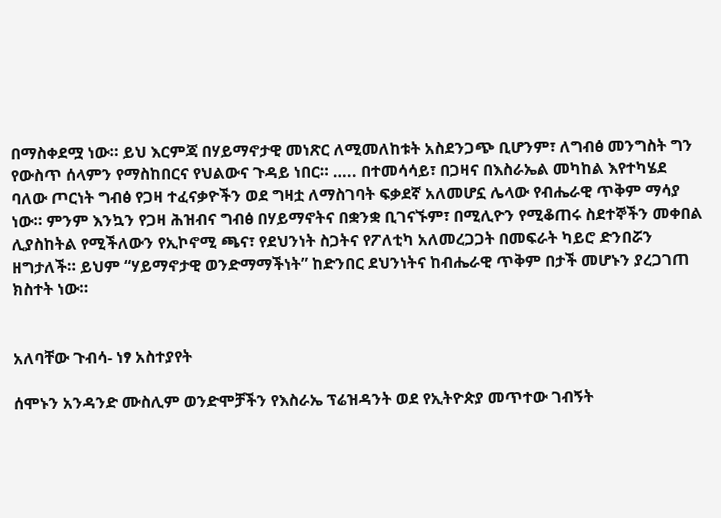በማስቀደሟ ነው። ይህ እርምጃ በሃይማኖታዊ መነጽር ለሚመለከቱት አስደንጋጭ ቢሆንም፣ ለግብፅ መንግስት ግን የውስጥ ሰላምን የማስከበርና የህልውና ጉዳይ ነበር። ….. በተመሳሳይ፣ በጋዛና በእስራኤል መካከል እየተካሄደ ባለው ጦርነት ግብፅ የጋዛ ተፈናቃዮችን ወደ ግዛቷ ለማስገባት ፍቃደኛ አለመሆኗ ሌላው የብሔራዊ ጥቅም ማሳያ ነው። ምንም እንኳን የጋዛ ሕዝብና ግብፅ በሃይማኖትና በቋንቋ ቢገናኙም፣ በሚሊዮን የሚቆጠሩ ስደተኞችን መቀበል ሊያስከትል የሚችለውን የኢኮኖሚ ጫና፣ የደህንነት ስጋትና የፖለቲካ አለመረጋጋት በመፍራት ካይሮ ድንበሯን ዘግታለች። ይህም “ሃይማኖታዊ ወንድማማችነት” ከድንበር ደህንነትና ከብሔራዊ ጥቅም በታች መሆኑን ያረጋገጠ ክስተት ነው።


አለባቸው ጉብሳ- ነፃ አስተያየት

ሰሞኑን አንዳንድ ሙስሊም ወንድሞቻችን የእስራኤ ፕሬዝዳንት ወደ የኢትዮጵያ መጥተው ገብኝት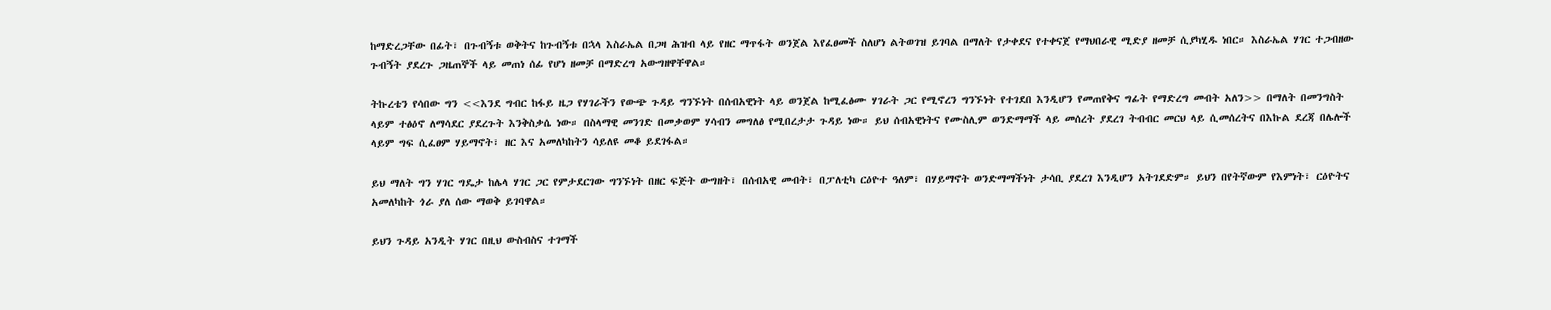ከማድረጋቸው በፊት፣ በጉብኝቱ ወቅትና ከጉብኝቱ በኋላ እስራኤል በጋዛ ሕዝብ ላይ የዘር ማጥፋት ወንጀል እየፈፀመች ስለሆነ ልትወገዝ ይገባል በማለት የታቀደና የተቀናጀ የማህበራዊ ሚድያ ዘመቻ ሲያካሂዱ ነበር። እስራኤል ሃገር ተጋብዘው ጉብኝት ያደረጉ ጋዜጠኞች ላይ መጠነ ሰፊ የሆነ ዘመቻ በማድረግ አውግዘዋቸዋል።

ትኩረቴን የሳበው ግን <<እንደ ግብር ከፋይ ዜጋ የሃገራችን የውጭ ጉዳይ ግንኙነት በሰብአዊነት ላይ ወንጀል ከሚፈፅሙ ሃገራት ጋር የሚኖረን ግንኙነት የተገደበ እንዲሆን የመጠየቅና ግፊት የማድረግ መብት አለን>> በማለት በመንግስት ላይም ተፅዕኖ ለማሳደር ያደረጉት እንቅስቃሴ ነው። በስላማዊ መንገድ በመቃወም ሃሳብን መግለፅ የሚበረታታ ጉዳይ ነው። ይህ ሰብአዊነትና የሙስሊም ወንድማማች ላይ መሰረት ያደረገ ትብብር መርህ ላይ ሲመሰረትና በእኩል ደረጃ በሌሎች ላይም ግፍ ሲፈፀም ሃይማኖት፣ ዘር እና አመለካከትን ሳይለዩ መቆ ይደገፋል።

ይህ ማለት ግን ሃገር ግዴታ ከሌላ ሃገር ጋር የምታደርገው ግንኙነት በዘር ፍጅት ውግዘት፣ በሰብአዊ መብት፣ በፓለቲካ ርዕዮተ ዓለም፣ በሃይማኖት ወንድማማችነት ታሳቢ ያደረገ እንዲሆን አትገደድም። ይህን በየትኛውም የእምነት፣ ርዕዮትና አመለካከት ጎራ ያለ ሰው ማወቅ ይገባዋል።

ይህን ጉዳይ አንዲት ሃገር በዚህ ውስብስና ተገማች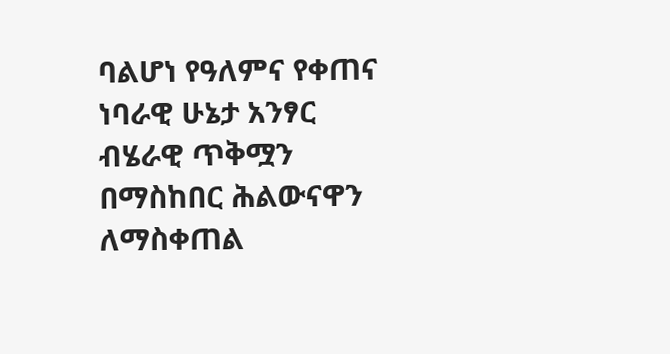ባልሆነ የዓለምና የቀጠና ነባራዊ ሁኔታ አንፃር ብሄራዊ ጥቅሟን በማስከበር ሕልውናዋን ለማስቀጠል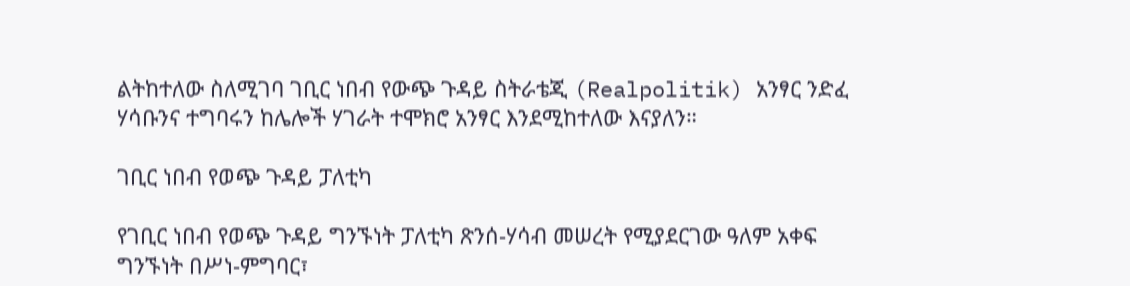ልትከተለው ስለሚገባ ገቢር ነበብ የውጭ ጉዳይ ስትራቴጂ (Realpolitik) አንፃር ንድፈ ሃሳቡንና ተግባሩን ከሌሎች ሃገራት ተሞክሮ አንፃር እንደሚከተለው እናያለን።

ገቢር ነበብ የወጭ ጉዳይ ፓለቲካ

የገቢር ነበብ የወጭ ጉዳይ ግንኙነት ፓለቲካ ጽንሰ-ሃሳብ መሠረት የሚያደርገው ዓለም አቀፍ ግንኙነት በሥነ-ምግባር፣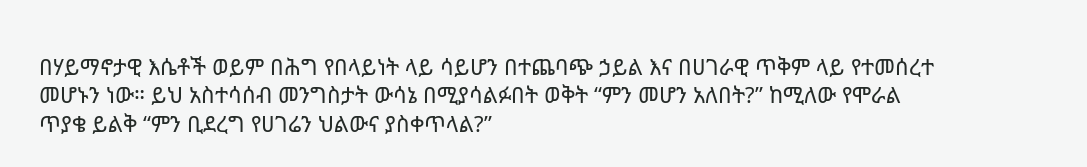በሃይማኖታዊ እሴቶች ወይም በሕግ የበላይነት ላይ ሳይሆን በተጨባጭ ኃይል እና በሀገራዊ ጥቅም ላይ የተመሰረተ መሆኑን ነው። ይህ አስተሳሰብ መንግስታት ውሳኔ በሚያሳልፉበት ወቅት “ምን መሆን አለበት?” ከሚለው የሞራል ጥያቄ ይልቅ “ምን ቢደረግ የሀገሬን ህልውና ያስቀጥላል?”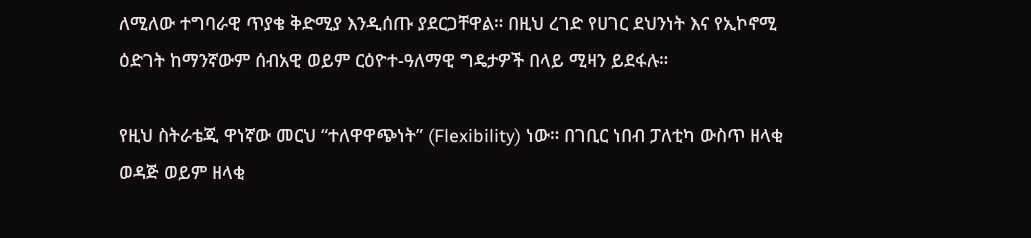ለሚለው ተግባራዊ ጥያቄ ቅድሚያ እንዲሰጡ ያደርጋቸዋል። በዚህ ረገድ የሀገር ደህንነት እና የኢኮኖሚ ዕድገት ከማንኛውም ሰብአዊ ወይም ርዕዮተ-ዓለማዊ ግዴታዎች በላይ ሚዛን ይደፋሉ።

የዚህ ስትራቴጂ ዋነኛው መርህ “ተለዋዋጭነት” (Flexibility) ነው። በገቢር ነበብ ፓለቲካ ውስጥ ዘላቂ ወዳጅ ወይም ዘላቂ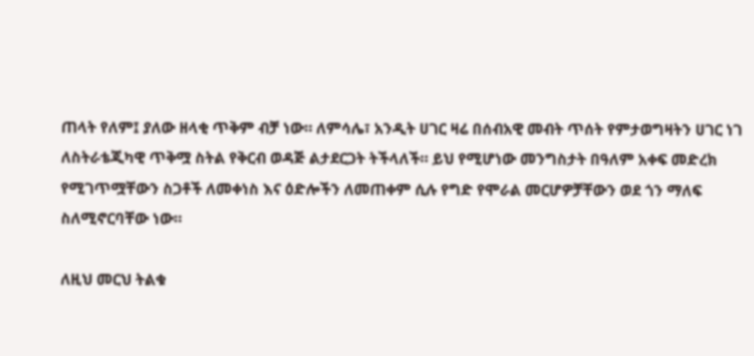ጠላት የለም፤ ያለው ዘላቂ ጥቅም ብቻ ነው። ለምሳሌ፣ አንዲት ሀገር ዛሬ በሰብአዊ መብት ጥሰት የምታወግዛትን ሀገር ነገ ለስትራቴጂካዊ ጥቅሟ ስትል የቅርብ ወዳጅ ልታደርጋት ትችላለች። ይህ የሚሆነው መንግስታት በዓለም አቀፍ መድረክ የሚገጥሟቸውን ስጋቶች ለመቀነስ እና ዕድሎችን ለመጠቀም ሲሉ የግድ የሞራል መርሆዎቻቸውን ወደ ጎን ማለፍ ስለሚኖርባቸው ነው።

ለዚህ መርህ ትልቁ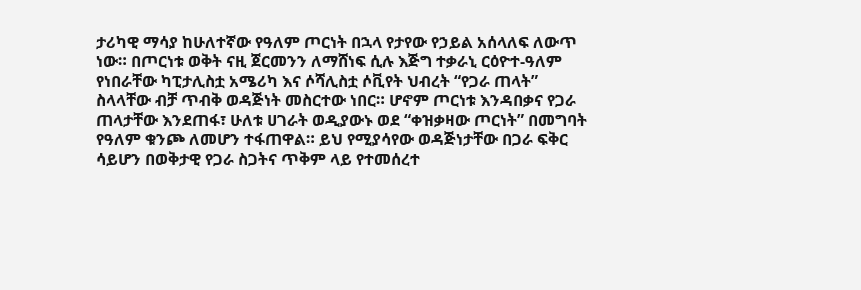ታሪካዊ ማሳያ ከሁለተኛው የዓለም ጦርነት በኋላ የታየው የኃይል አሰላለፍ ለውጥ ነው። በጦርነቱ ወቅት ናዚ ጀርመንን ለማሸነፍ ሲሉ እጅግ ተቃራኒ ርዕዮተ-ዓለም የነበራቸው ካፒታሊስቷ አሜሪካ እና ሶሻሊስቷ ሶቪየት ህብረት “የጋራ ጠላት” ስላላቸው ብቻ ጥብቅ ወዳጅነት መስርተው ነበር። ሆኖም ጦርነቱ እንዳበቃና የጋራ ጠላታቸው እንደጠፋ፣ ሁለቱ ሀገራት ወዲያውኑ ወደ “ቀዝቃዛው ጦርነት” በመግባት የዓለም ቁንጮ ለመሆን ተፋጠዋል። ይህ የሚያሳየው ወዳጅነታቸው በጋራ ፍቅር ሳይሆን በወቅታዊ የጋራ ስጋትና ጥቅም ላይ የተመሰረተ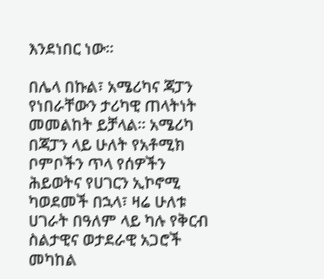እንደነበር ነው።

በሌላ በኩል፣ አሜሪካና ጃፓን የነበራቸውን ታሪካዊ ጠላትነት መመልከት ይቻላል። አሜሪካ በጃፓን ላይ ሁለት የአቶሚክ ቦምቦችን ጥላ የሰዎችን ሕይወትና የሀገርን ኢኮኖሚ ካወደመች በኋላ፣ ዛሬ ሁለቱ ሀገራት በዓለም ላይ ካሉ የቅርብ ስልታዊና ወታደራዊ አጋሮች መካከል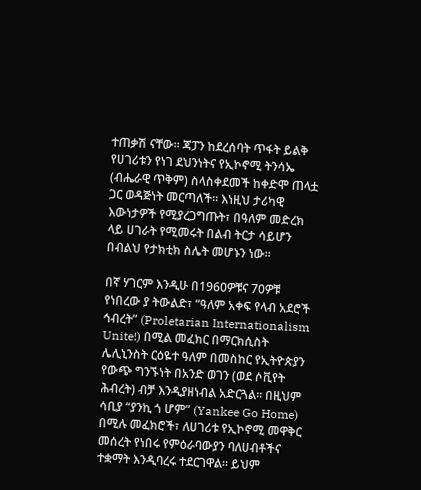ተጠቃሽ ናቸው። ጃፓን ከደረሰባት ጥፋት ይልቅ የሀገሪቱን የነገ ደህንነትና የኢኮኖሚ ትንሳኤ (ብሔራዊ ጥቅም) ስላስቀደመች ከቀድሞ ጠላቷ ጋር ወዳጅነት መርጣለች። እነዚህ ታሪካዊ እውነታዎች የሚያረጋግጡት፣ በዓለም መድረክ ላይ ሀገራት የሚመሩት በልብ ትርታ ሳይሆን በብልህ የታክቲክ ስሌት መሆኑን ነው።

በኛ ሃገርም እንዲሁ በ1960ዎቹና 70ዎቹ የነበረው ያ ትውልድ፣ “ዓለም አቀፍ የላብ አደሮች ኅብረት” (Proletarian Internationalism Unite!) በሚል መፈክር በማርክሲስት ሌሊኒንስት ርዕዬተ ዓለም በመስከር የኢትዮጵያን የውጭ ግንኙነት በአንድ ወገን (ወደ ሶቪየት ሕብረት) ብቻ እንዲያዘነብል አድርጓል። በዚህም ሳቢያ “ያንኪ ጎ ሆም” (Yankee Go Home) በሚሉ መፈክሮች፣ ለሀገሪቱ የኢኮኖሚ መዋቅር መሰረት የነበሩ የምዕራባውያን ባለሀብቶችና ተቋማት እንዲባረሩ ተደርገዋል። ይህም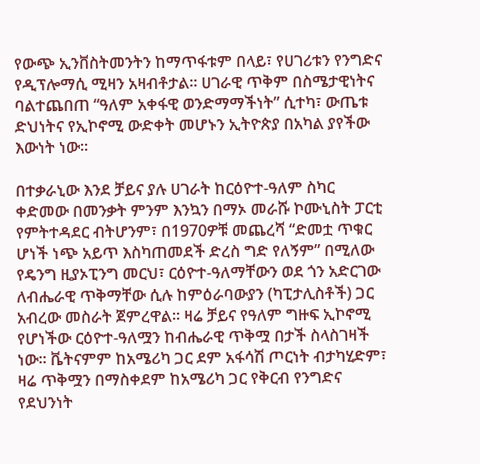የውጭ ኢንቨስትመንትን ከማጥፋቱም በላይ፣ የሀገሪቱን የንግድና የዲፕሎማሲ ሚዛን አዛብቶታል። ሀገራዊ ጥቅም በስሜታዊነትና ባልተጨበጠ “ዓለም አቀፋዊ ወንድማማችነት” ሲተካ፣ ውጤቱ ድህነትና የኢኮኖሚ ውድቀት መሆኑን ኢትዮጵያ በአካል ያየችው እውነት ነው።

በተቃራኒው እንደ ቻይና ያሉ ሀገራት ከርዕዮተ-ዓለም ስካር ቀድመው በመንቃት ምንም እንኳን በማኦ መራሹ ኮሙኒስት ፓርቲ የምትተዳደር ብትሆንም፣ በ1970ዎቹ መጨረሻ “ድመቷ ጥቁር ሆነች ነጭ አይጥ እስካጠመደች ድረስ ግድ የለኝም” በሚለው የዴንግ ዚያኦፒንግ መርህ፣ ርዕዮተ-ዓለማቸውን ወደ ጎን አድርገው ለብሔራዊ ጥቅማቸው ሲሉ ከምዕራባውያን (ካፒታሊስቶች) ጋር አብረው መስራት ጀምረዋል። ዛሬ ቻይና የዓለም ግዙፍ ኢኮኖሚ የሆነችው ርዕዮተ-ዓለሟን ከብሔራዊ ጥቅሟ በታች ስላስገዛች ነው። ቬትናምም ከአሜሪካ ጋር ደም አፋሳሽ ጦርነት ብታካሂድም፣ ዛሬ ጥቅሟን በማስቀደም ከአሜሪካ ጋር የቅርብ የንግድና የደህንነት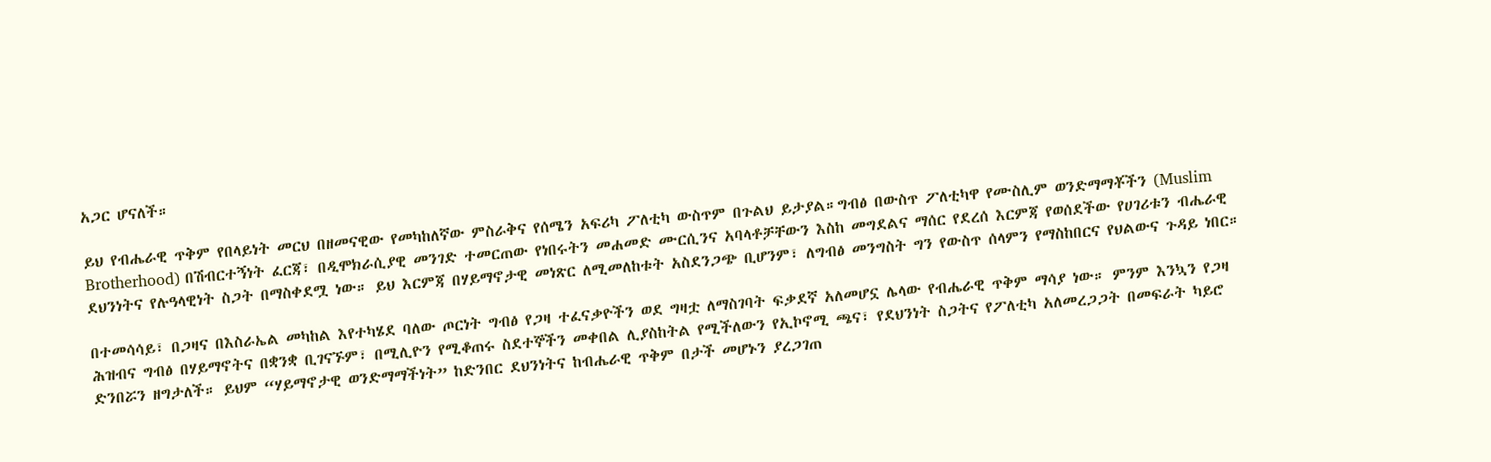አጋር ሆናለች።

ይህ የብሔራዊ ጥቅም የበላይነት መርህ በዘመናዊው የመካከለኛው ምስራቅና የሰሜን አፍሪካ ፖለቲካ ውስጥም በጉልህ ይታያል።ግብፅ በውስጥ ፖለቲካዋ የሙስሊም ወንድማማቾችን (Muslim Brotherhood) በሽብርተኝነት ፈርጃ፣ በዲሞክራሲያዊ መንገድ ተመርጠው የነበሩትን መሐመድ ሙርሲንና አባላቶቻቸውን እስከ መግደልና ማሰር የደረሰ እርምጃ የወሰደችው የሀገሪቱን ብሔራዊ ደህንነትና የሉዓላዊነት ስጋት በማስቀደሟ ነው። ይህ እርምጃ በሃይማኖታዊ መነጽር ለሚመለከቱት አስደንጋጭ ቢሆንም፣ ለግብፅ መንግስት ግን የውስጥ ሰላምን የማስከበርና የህልውና ጉዳይ ነበር።

በተመሳሳይ፣ በጋዛና በእስራኤል መካከል እየተካሄደ ባለው ጦርነት ግብፅ የጋዛ ተፈናቃዮችን ወደ ግዛቷ ለማስገባት ፍቃደኛ አለመሆኗ ሌላው የብሔራዊ ጥቅም ማሳያ ነው። ምንም እንኳን የጋዛ ሕዝብና ግብፅ በሃይማኖትና በቋንቋ ቢገናኙም፣ በሚሊዮን የሚቆጠሩ ስደተኞችን መቀበል ሊያስከትል የሚችለውን የኢኮኖሚ ጫና፣ የደህንነት ስጋትና የፖለቲካ አለመረጋጋት በመፍራት ካይሮ ድንበሯን ዘግታለች። ይህም “ሃይማኖታዊ ወንድማማችነት” ከድንበር ደህንነትና ከብሔራዊ ጥቅም በታች መሆኑን ያረጋገጠ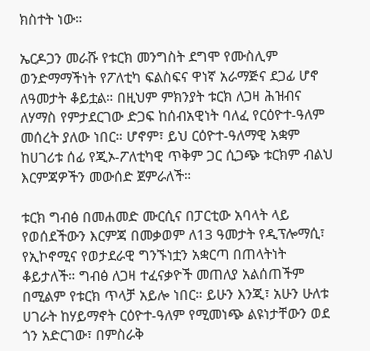ክስተት ነው።

ኤርዶጋን መራሹ የቱርክ መንግስት ደግሞ የሙስሊም ወንድማማችነት የፖለቲካ ፍልስፍና ዋነኛ አራማጅና ደጋፊ ሆኖ ለዓመታት ቆይቷል። በዚህም ምክንያት ቱርክ ለጋዛ ሕዝብና ለሃማስ የምታደርገው ድጋፍ ከሰብአዊነት ባለፈ የርዕዮተ-ዓለም መሰረት ያለው ነበር። ሆኖም፣ ይህ ርዕዮተ-ዓለማዊ አቋም ከሀገሪቱ ሰፊ የጂኦ-ፖለቲካዊ ጥቅም ጋር ሲጋጭ ቱርክም ብልህ እርምጃዎችን መውሰድ ጀምራለች።

ቱርክ ግብፅ በመሐመድ ሙርሲና በፓርቲው አባላት ላይ የወሰደችውን እርምጃ በመቃወም ለ13 ዓመታት የዲፕሎማሲ፣ የኢኮኖሚና የወታደራዊ ግንኙነቷን አቋርጣ በጠላትነት ቆይታለች። ግብፅ ለጋዛ ተፈናቃዮች መጠለያ አልሰጠችም በሚልም የቱርክ ጥላቻ አይሎ ነበር። ይሁን እንጂ፣ አሁን ሁለቱ ሀገራት ከሃይማኖት ርዕዮተ-ዓለም የሚመነጭ ልዩነታቸውን ወደ ጎን አድርገው፣ በምስራቅ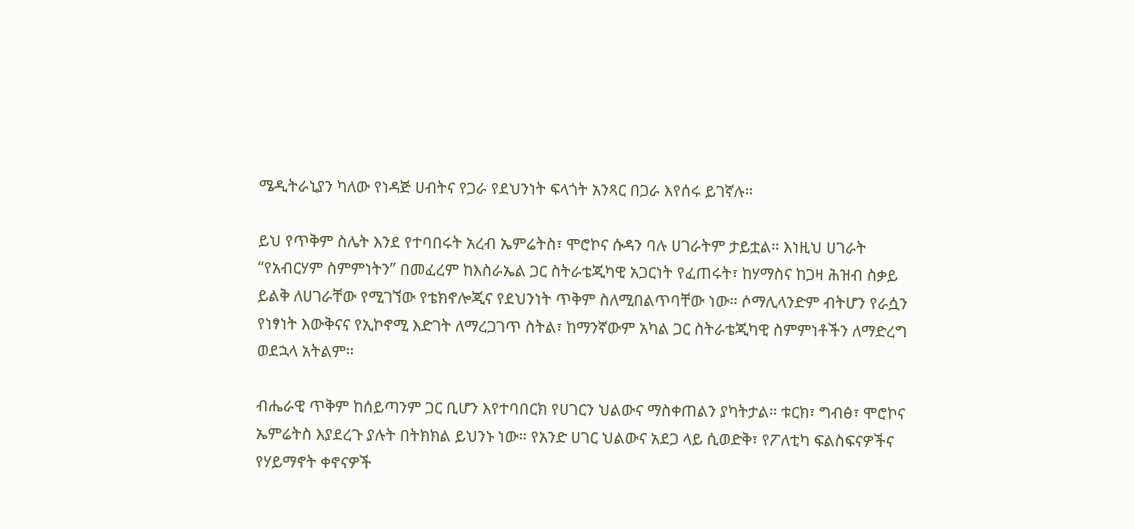ሜዲትራኒያን ካለው የነዳጅ ሀብትና የጋራ የደህንነት ፍላጎት አንጻር በጋራ እየሰሩ ይገኛሉ።

ይህ የጥቅም ስሌት እንደ የተባበሩት አረብ ኤምሬትስ፣ ሞሮኮና ሱዳን ባሉ ሀገራትም ታይቷል። እነዚህ ሀገራት “የአብርሃም ስምምነትን” በመፈረም ከእስራኤል ጋር ስትራቴጂካዊ አጋርነት የፈጠሩት፣ ከሃማስና ከጋዛ ሕዝብ ስቃይ ይልቅ ለሀገራቸው የሚገኘው የቴክኖሎጂና የደህንነት ጥቅም ስለሚበልጥባቸው ነው። ሶማሊላንድም ብትሆን የራሷን የነፃነት እውቅናና የኢኮኖሚ እድገት ለማረጋገጥ ስትል፣ ከማንኛውም አካል ጋር ስትራቴጂካዊ ስምምነቶችን ለማድረግ ወደኋላ አትልም።

ብሔራዊ ጥቅም ከሰይጣንም ጋር ቢሆን እየተባበርክ የሀገርን ህልውና ማስቀጠልን ያካትታል። ቱርክ፣ ግብፅ፣ ሞሮኮና ኤምሬትስ እያደረጉ ያሉት በትክክል ይህንኑ ነው። የአንድ ሀገር ህልውና አደጋ ላይ ሲወድቅ፣ የፖለቲካ ፍልስፍናዎችና የሃይማኖት ቀኖናዎች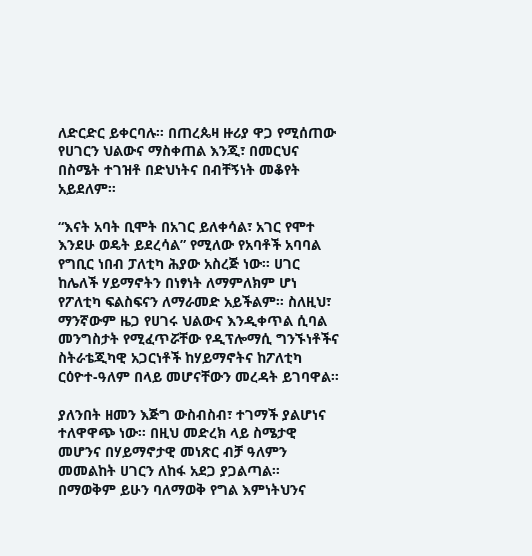ለድርድር ይቀርባሉ። በጠረጴዛ ዙሪያ ዋጋ የሚሰጠው የሀገርን ህልውና ማስቀጠል እንጂ፣ በመርህና በስሜት ተገዝቶ በድህነትና በብቸኝነት መቆየት አይደለም።

“እናት አባት ቢሞት በአገር ይለቀሳል፣ አገር የሞተ እንደሁ ወዴት ይደረሳል” የሚለው የአባቶች አባባል የግቢር ነበብ ፓለቲካ ሕያው አስረጅ ነው። ሀገር ከሌለች ሃይማኖትን በነፃነት ለማምለክም ሆነ የፖለቲካ ፍልስፍናን ለማራመድ አይችልም። ስለዚህ፣ ማንኛውም ዜጋ የሀገሩ ህልውና እንዲቀጥል ሲባል መንግስታት የሚፈጥሯቸው የዲፕሎማሲ ግንኙነቶችና ስትራቴጂካዊ አጋርነቶች ከሃይማኖትና ከፖለቲካ ርዕዮተ-ዓለም በላይ መሆናቸውን መረዳት ይገባዋል።

ያለንበት ዘመን እጅግ ውስብስብ፣ ተገማች ያልሆነና ተለዋዋጭ ነው። በዚህ መድረክ ላይ ስሜታዊ መሆንና በሃይማኖታዊ መነጽር ብቻ ዓለምን መመልከት ሀገርን ለከፋ አደጋ ያጋልጣል። በማወቅም ይሁን ባለማወቅ የግል እምነትህንና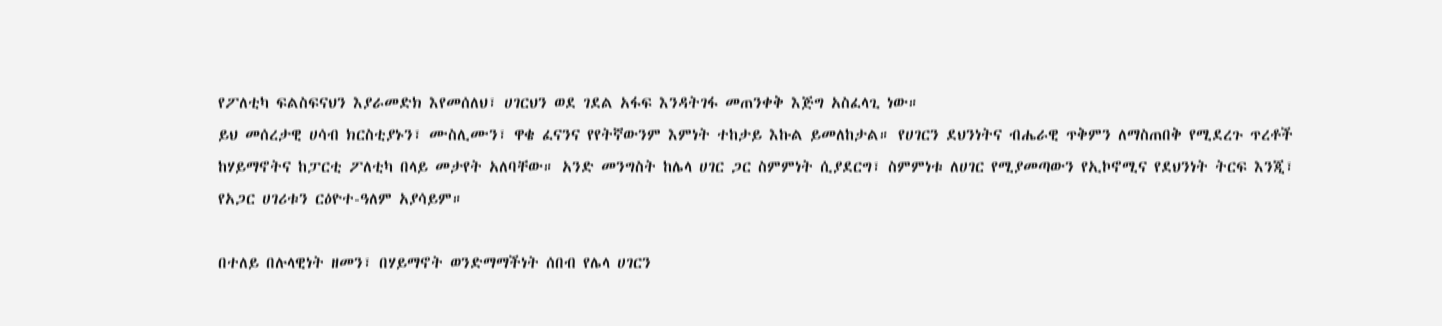የፖለቲካ ፍልስፍናህን እያራመድክ እየመሰለህ፣ ሀገርህን ወደ ገደል አፋፍ እንዳትገፋ መጠንቀቅ እጅግ አስፈላጊ ነው።
ይህ መሰረታዊ ሀሳብ ክርስቲያኑን፣ ሙስሊሙን፣ ዋቄ ፈናንና የየትኛውንም እምነት ተከታይ እኩል ይመለከታል። የሀገርን ደህንነትና ብሔራዊ ጥቅምን ለማስጠበቅ የሚደረጉ ጥረቶች ከሃይማኖትና ከፓርቲ ፖለቲካ በላይ መታየት አለባቸው። አንድ መንግስት ከሌላ ሀገር ጋር ስምምነት ሲያደርግ፣ ስምምነቱ ለሀገር የሚያመጣውን የኢኮኖሚና የደህንነት ትርፍ እንጂ፣ የአጋር ሀገሪቱን ርዕዮተ-ዓለም አያሳይም።

በተለይ በሉላዊነት ዘመን፣ በሃይማኖት ወንድማማችነት ሰበብ የሌላ ሀገርን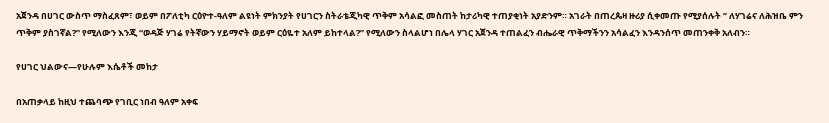አጀንዳ በሀገር ውስጥ ማስፈጸም፣ ወይም በፖለቲካ ርዕዮተ-ዓለም ልዩነት ምክንያት የሀገርን ስትራቴጂካዊ ጥቅም አሳልፎ መስጠት ከታሪካዊ ተጠያቂነት አያድንም። አገራት በጠረጴዛ ዙሪያ ሲቀመጡ የሚያሰሉት ” ለሃገሬና ለሕዝቤ ምን ጥቅም ያስገኛል?” የሚለውን እንጂ “ወዳጅ ሃገሬ የትኛውን ሃይማኖት ወይም ርዕዬተ አለም ይከተላል?” የሚለውን ስላልሆነ በሌላ ሃገር አጀንዳ ተጠልፈን ብሔራዊ ጥቅማችንን አሳልፈን እንዳንሰጥ መጠንቀቅ አለብን።

የሀገር ህልውና—የሁሉም እሴቶች መከታ

በአጠቃላይ ከዚህ ተጨባጭ የገቢር ነበብ ዓለም አቀፍ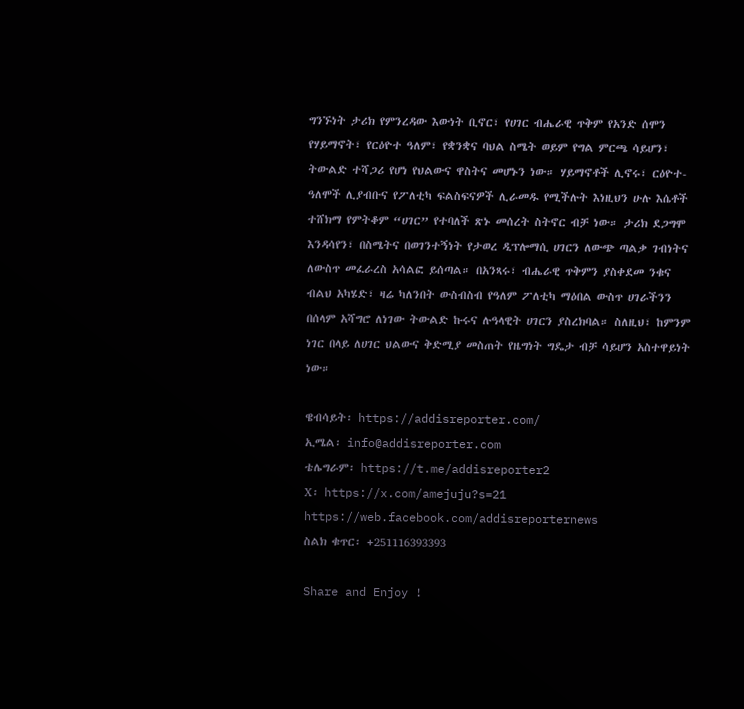ግንኙነት ታሪክ የምንረዳው እውነት ቢኖር፣ የሀገር ብሔራዊ ጥቅም የአንድ ሰሞን የሃይማኖት፣ የርዕዮተ ዓለም፣ የቋንቋና ባህል ስሜት ወይም የግል ምርጫ ሳይሆን፣ ትውልድ ተሻጋሪ የሆነ የህልውና ዋስትና መሆኑን ነው። ሃይማኖቶች ሊኖሩ፣ ርዕዮተ-ዓለሞች ሊያብቡና የፖለቲካ ፍልስፍናዎች ሊራመዱ የሚችሉት እነዚህን ሁሉ እሴቶች ተሸክማ የምትቆም “ሀገር” የተባለች ጽኑ መሰረት ስትኖር ብቻ ነው። ታሪክ ደጋግሞ እንዳሳየን፣ በስሜትና በወገንተኝነት የታወረ ዲፕሎማሲ ሀገርን ለውጭ ጣልቃ ገብነትና ለውስጥ መፈራረስ አሳልፎ ይሰጣል። በአንጻሩ፣ ብሔራዊ ጥቅምን ያስቀደመ ንቁና ብልህ አካሄድ፣ ዛሬ ካለንበት ውስብስብ የዓለም ፖለቲካ ማዕበል ውስጥ ሀገራችንን በሰላም አሻግሮ ለነገው ትውልድ ኩሩና ሉዓላዊት ሀገርን ያስረክባል። ስለዚህ፣ ከምንም ነገር በላይ ለሀገር ህልውና ቅድሚያ መስጠት የዜግነት ግዴታ ብቻ ሳይሆን አስተዋይነት ነው።

ዌብሳይት፡ https://addisreporter.com/
ኢሜል፡ info@addisreporter.com
ቴሌግራም፡ https://t.me/addisreporter2
X፡ https://x.com/amejuju?s=21
https://web.facebook.com/addisreporternews
ስልክ ቁጥር፡ +251116393393

Share and Enjoy !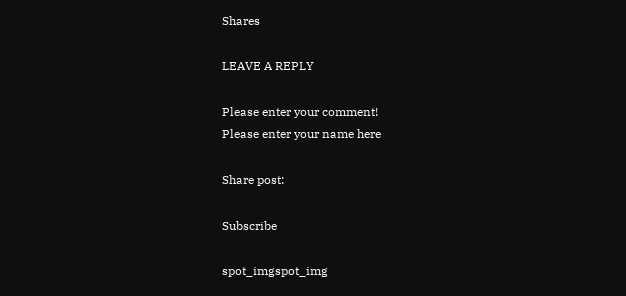Shares

LEAVE A REPLY

Please enter your comment!
Please enter your name here

Share post:

Subscribe

spot_imgspot_img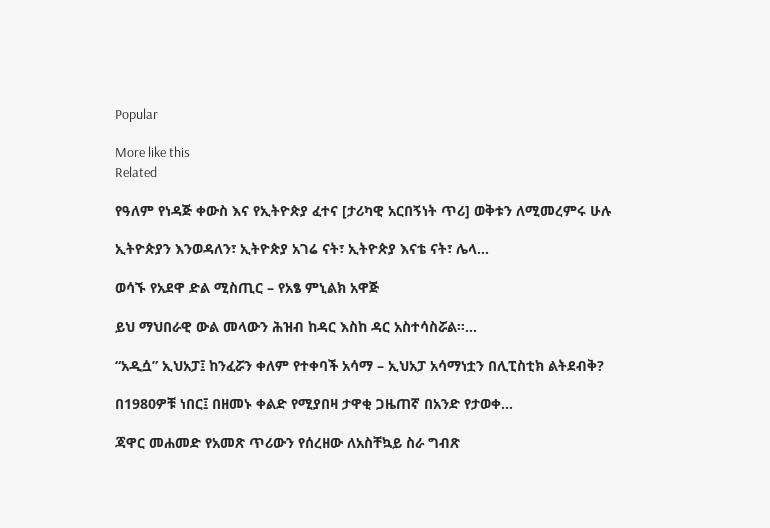Popular

More like this
Related

የዓለም የነዳጅ ቀውስ እና የኢትዮጵያ ፈተና [ታሪካዊ አርበኝነት ጥሪ] ወቅቱን ለሚመረምሩ ሁሉ

ኢትዮጵያን እንወዳለን፣ ኢትዮጵያ አገሬ ናት፣ ኢትዮጵያ እናቴ ናት፣ ሌላ...

ወሳኙ የአደዋ ድል ሚስጢር – የአፄ ምኒልክ አዋጅ

ይህ ማህበራዊ ውል መላውን ሕዝብ ከዳር እስከ ዳር አስተሳስሯል።...

“አዲሷ” ኢህአፓ፤ ከንፈሯን ቀለም የተቀባች አሳማ – ኢህአፓ አሳማነቷን በሊፒስቲክ ልትደብቅ?

በ1980ዎቹ ነበር፤ በዘመኑ ቀልድ የሚያበዛ ታዋቂ ጋዜጠኛ በአንድ የታወቀ...

ጃዋር መሐመድ የአመጽ ጥሪውን የሰረዘው ለአስቸኳይ ስራ ግብጽ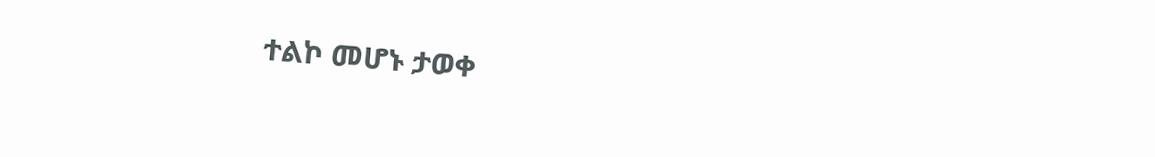ተልኮ መሆኑ ታወቀ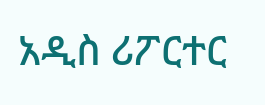አዲስ ሪፖርተር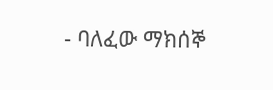- ባለፈው ማክሰኞ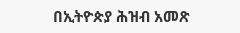በኢትዮጵያ ሕዝብ አመጽ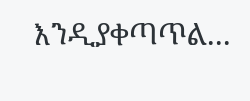እንዲያቀጣጥል...